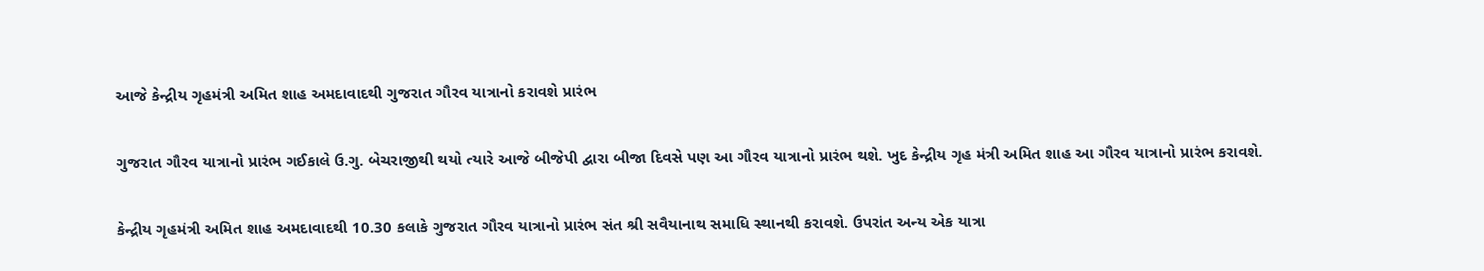આજે કેન્દ્રીય ગૃહમંત્રી અમિત શાહ અમદાવાદથી ગુજરાત ગૌરવ યાત્રાનો કરાવશે પ્રારંભ

ગુજરાત ગૌરવ યાત્રાનો પ્રારંભ ગઈકાલે ઉ.ગુ. બેચરાજીથી થયો ત્યારે આજે બીજેપી દ્વારા બીજા દિવસે પણ આ ગૌરવ યાત્રાનો પ્રારંભ થશે. ખુદ કેન્દ્રીય ગૃહ મંત્રી અમિત શાહ આ ગૌરવ યાત્રાનો પ્રારંભ કરાવશે.

કેન્દ્રીય ગૃહમંત્રી અમિત શાહ અમદાવાદથી 10.30 કલાકે ગુજરાત ગૌરવ યાત્રાનો પ્રારંભ સંત શ્રી સવૈયાનાથ સમાધિ સ્થાનથી કરાવશે. ઉપરાંત અન્ય એક યાત્રા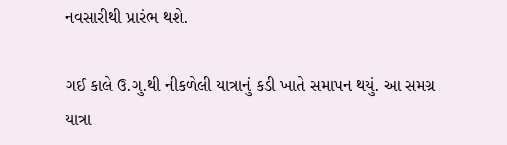નવસારીથી પ્રારંભ થશે.

ગઈ કાલે ઉ.ગુ.થી નીકળેલી યાત્રાનું કડી ખાતે સમાપન થયું. આ સમગ્ર યાત્રા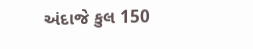અંદાજે કુલ 150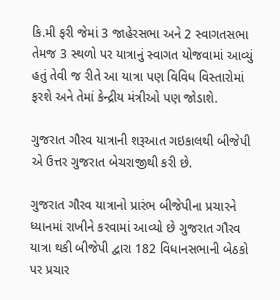કિ.મી ફરી જેમાં 3 જાહેરસભા અને 2 સ્વાગતસભા તેમજ 3 સ્થળો પર યાત્રાનું સ્વાગત યોજવામાં આવ્યું હતું તેવી જ રીતે આ યાત્રા પણ વિવિધ વિસ્તારોમાં ફરશે અને તેમાં કેન્દ્રીય મંત્રીઓ પણ જોડાશે.

ગુજરાત ગૌરવ યાત્રાની શરૂઆત ગઇકાલથી બીજેપી એ ઉત્તર ગુજરાત બેચરાજીથી કરી છે.

ગુજરાત ગૌરવ યાત્રાનો પ્રારંભ બીજેપીના પ્રચારને ધ્યાનમાં રાખીને કરવામાં આવ્યો છે ગુજરાત ગૌરવ યાત્રા થકી બીજેપી દ્વારા 182 વિધાનસભાની બેઠકો પર પ્રચાર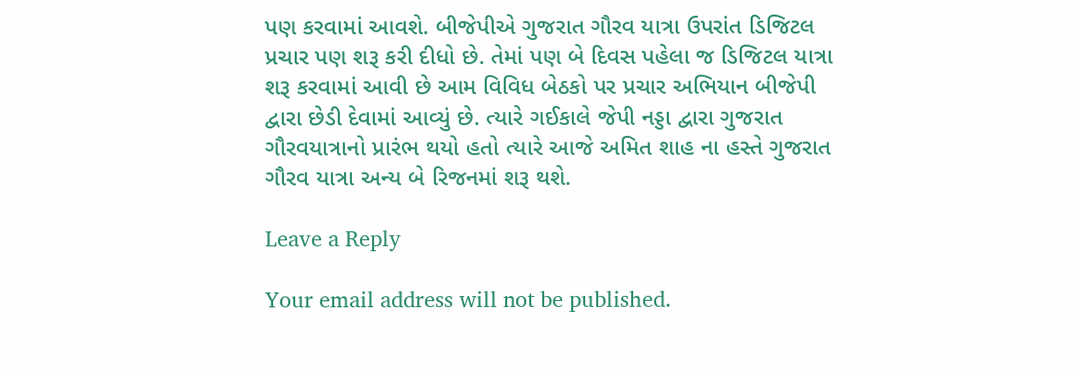પણ કરવામાં આવશે. બીજેપીએ ગુજરાત ગૌરવ યાત્રા ઉપરાંત ડિજિટલ પ્રચાર પણ શરૂ કરી દીધો છે. તેમાં પણ બે દિવસ પહેલા જ ડિજિટલ યાત્રા શરૂ કરવામાં આવી છે આમ વિવિધ બેઠકો પર પ્રચાર અભિયાન બીજેપી દ્વારા છેડી દેવામાં આવ્યું છે. ત્યારે ગઈકાલે જેપી નડ્ડા દ્વારા ગુજરાત ગૌરવયાત્રાનો પ્રારંભ થયો હતો ત્યારે આજે અમિત શાહ ના હસ્તે ગુજરાત ગૌરવ યાત્રા અન્ય બે રિજનમાં શરૂ થશે.

Leave a Reply

Your email address will not be published.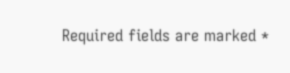Required fields are marked *